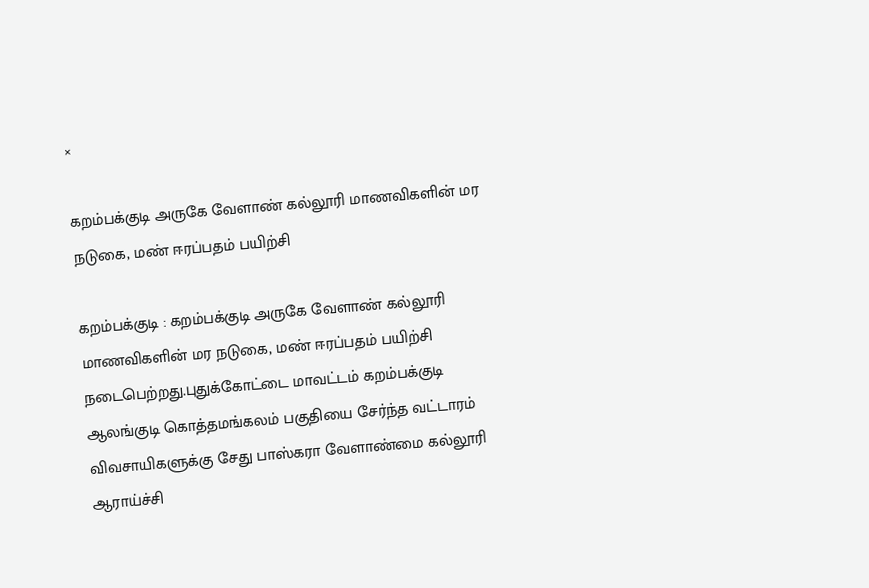×

கறம்பக்குடி அருகே வேளாண் கல்லூரி மாணவிகளின் மர நடுகை, மண் ஈரப்பதம் பயிற்சி

கறம்பக்குடி : கறம்பக்குடி அருகே வேளாண் கல்லூரி மாணவிகளின் மர நடுகை, மண் ஈரப்பதம் பயிற்சி நடைபெற்றது.புதுக்கோட்டை மாவட்டம் கறம்பக்குடி ஆலங்குடி கொத்தமங்கலம் பகுதியை சேர்ந்த வட்டாரம் விவசாயிகளுக்கு சேது பாஸ்கரா வேளாண்மை கல்லூரி ஆராய்ச்சி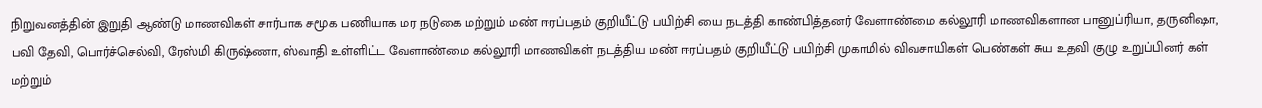நிறுவனத்தின் இறுதி ஆண்டு மாணவிகள் சார்பாக சமூக பணியாக மர நடுகை மற்றும் மண் ஈரப்பதம் குறியீட்டு பயிற்சி யை நடத்தி காண்பித்தனர் வேளாண்மை கல்லூரி மாணவிகளான பானுப்ரியா, தருனிஷா, பவி தேவி, பொர்ச்செல்வி, ரேஸ்மி கிருஷ்ணா, ஸ்வாதி உள்ளிட்ட வேளாண்மை கல்லூரி மாணவிகள் நடத்திய மண் ஈரப்பதம் குறியீட்டு பயிற்சி முகாமில் விவசாயிகள் பெண்கள் சுய உதவி குழு உறுப்பினர் கள் மற்றும்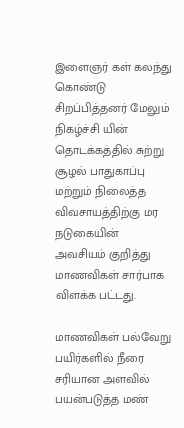இளைஞர் கள் கலந்து கொண்டு சிறப்பித்தனர் மேலும் நிகழ்ச்சி யின் தொடக்கத்தில் சுற்று சூழல் பாதுகாப்பு மற்றும் நிலைத்த விவசாயத்திற்கு மர நடுகையின் அவசியம் குறித்து மாணவிகள் சார்பாக விளக்க பட்டது.

மாணவிகள் பல்வேறு பயிர்களில் நீரை சரியான அளவில் பயன்படுத்த மண்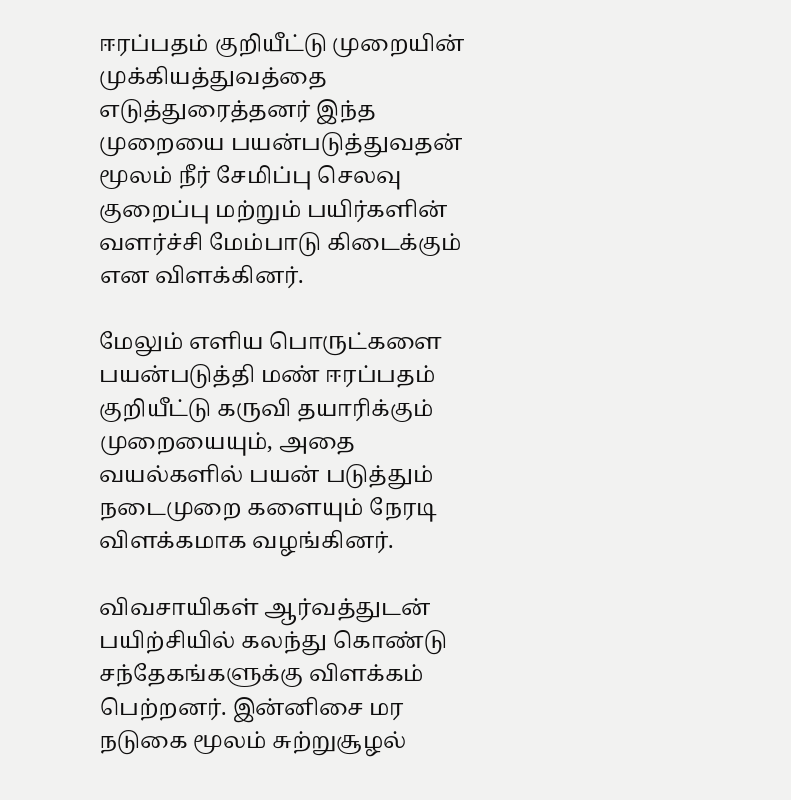ஈரப்பதம் குறியீட்டு முறையின் முக்கியத்துவத்தை எடுத்துரைத்தனர் இந்த முறையை பயன்படுத்துவதன் மூலம் நீர் சேமிப்பு செலவு குறைப்பு மற்றும் பயிர்களின் வளர்ச்சி மேம்பாடு கிடைக்கும் என விளக்கினர்.

மேலும் எளிய பொருட்களை பயன்படுத்தி மண் ஈரப்பதம் குறியீட்டு கருவி தயாரிக்கும் முறையையும், அதை வயல்களில் பயன் படுத்தும் நடைமுறை களையும் நேரடி விளக்கமாக வழங்கினர்.

விவசாயிகள் ஆர்வத்துடன் பயிற்சியில் கலந்து கொண்டு சந்தேகங்களுக்கு விளக்கம் பெற்றனர். இன்னிசை மர நடுகை மூலம் சுற்றுசூழல்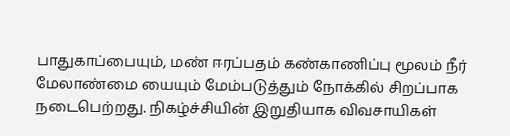பாதுகாப்பையும், மண் ஈரப்பதம் கண்காணிப்பு மூலம் நீர் மேலாண்மை யையும் மேம்படுத்தும் நோக்கில் சிறப்பாக நடைபெற்றது. நிகழ்ச்சியின் இறுதியாக விவசாயிகள்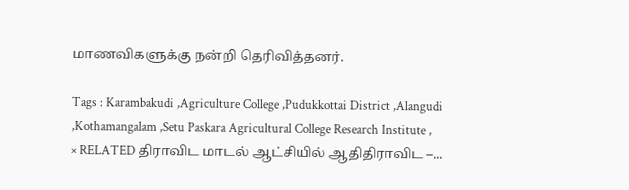மாணவிகளுக்கு நன்றி தெரிவித்தனர்.

Tags : Karambakudi ,Agriculture College ,Pudukkottai District ,Alangudi ,Kothamangalam ,Setu Paskara Agricultural College Research Institute ,
× RELATED திராவிட மாடல் ஆட்சியில் ஆதிதிராவிட –...